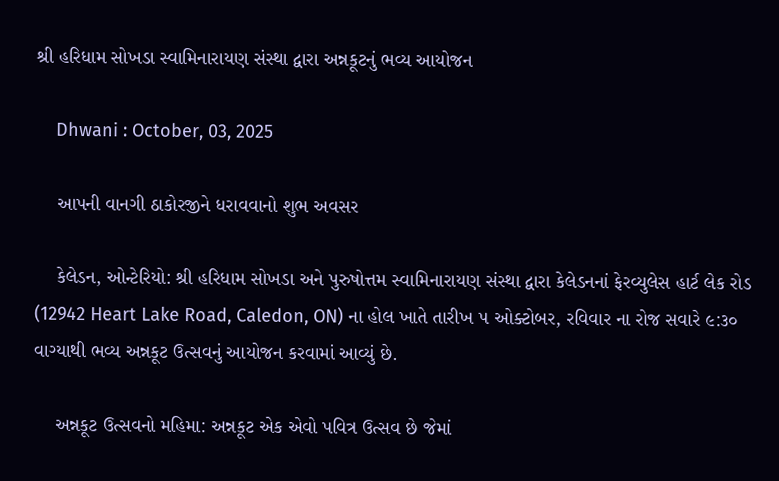શ્રી હરિધામ સોખડા સ્વામિનારાયણ સંસ્થા દ્વારા અન્નકૂટનું ભવ્ય આયોજન

    Dhwani : October, 03, 2025

    આપની વાનગી ઠાકોરજીને ધરાવવાનો શુભ અવસર

    કેલેડન, ઓન્ટેરિયો: શ્રી હરિધામ સોખડા અને પુરુષોત્તમ સ્વામિનારાયણ સંસ્થા દ્વારા કેલેડનનાં ફેરવ્યુલેસ હાર્ટ લેક રોડ (12942 Heart Lake Road, Caledon, ON) ના હોલ ખાતે તારીખ ૫ ઓક્ટોબર, રવિવાર ના રોજ સવારે ૯:૩૦ વાગ્યાથી ભવ્ય અન્નકૂટ ઉત્સવનું આયોજન કરવામાં આવ્યું છે.

    અન્નકૂટ ઉત્સવનો મહિમા: અન્નકૂટ એક એવો પવિત્ર ઉત્સવ છે જેમાં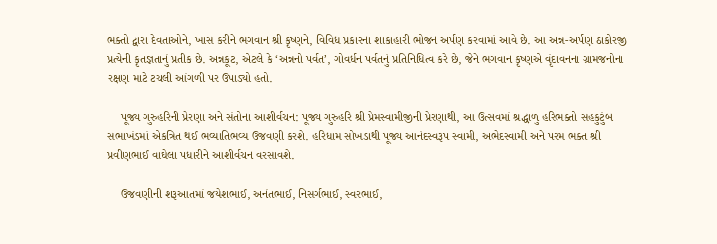ભક્તો દ્વારા દેવતાઓને, ખાસ કરીને ભગવાન શ્રી કૃષ્ણને, વિવિધ પ્રકારના શાકાહારી ભોજન અર્પણ કરવામાં આવે છે. આ અન્ન-અર્પણ ઠાકોરજી પ્રત્યેની કૃતજ્ઞતાનું પ્રતીક છે. અન્નકૂટ, એટલે કે ‘અન્નનો પર્વત’, ગોવર્ધન પર્વતનું પ્રતિનિધિત્વ કરે છે, જેને ભગવાન કૃષ્ણએ વૃંદાવનના ગ્રામજનોના રક્ષણ માટે ટચલી આંગળી પર ઉપાડ્યો હતો.

    પૂજ્ય ગુરુહરિની પ્રેરણા અને સંતોના આશીર્વચન: પૂજ્ય ગુરુહરિ શ્રી પ્રેમસ્વામીજીની પ્રેરણાથી, આ ઉત્સવમાં શ્રદ્ધાળુ હરિભક્તો સહકુટુંબ સભાખંડમાં એકત્રિત થઈ ભવ્યાતિભવ્ય ઉજવણી કરશે. હરિધામ સોખડાથી પૂજ્ય આનંદસ્વરૂપ સ્વામી, અભેદસ્વામી અને પરમ ભક્ત શ્રી પ્રવીણભાઈ વાઘેલા પધારીને આશીર્વચન વરસાવશે.

    ઉજવણીની શરૂઆતમાં જયેશભાઈ, અનંતભાઈ, નિસર્ગભાઈ, સ્વરભાઈ,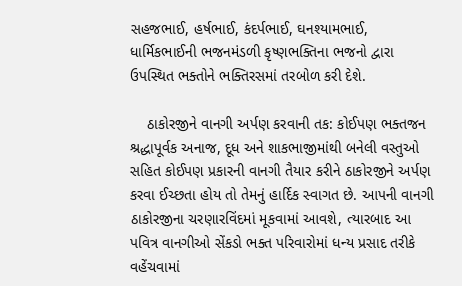સહજભાઈ, હર્ષભાઈ, કંદર્પભાઈ, ઘનશ્યામભાઈ, ધાર્મિકભાઈની ભજનમંડળી કૃષ્ણભક્તિના ભજનો દ્વારા ઉપસ્થિત ભક્તોને ભક્તિરસમાં તરબોળ કરી દેશે.

    ઠાકોરજીને વાનગી અર્પણ કરવાની તક: કોઈપણ ભક્તજન શ્રદ્ધાપૂર્વક અનાજ, દૂધ અને શાકભાજીમાંથી બનેલી વસ્તુઓ સહિત કોઈપણ પ્રકારની વાનગી તૈયાર કરીને ઠાકોરજીને અર્પણ કરવા ઈચ્છતા હોય તો તેમનું હાર્દિક સ્વાગત છે. આપની વાનગી ઠાકોરજીના ચરણારવિંદમાં મૂકવામાં આવશે, ત્યારબાદ આ પવિત્ર વાનગીઓ સેંકડો ભક્ત પરિવારોમાં ધન્ય પ્રસાદ તરીકે વહેંચવામાં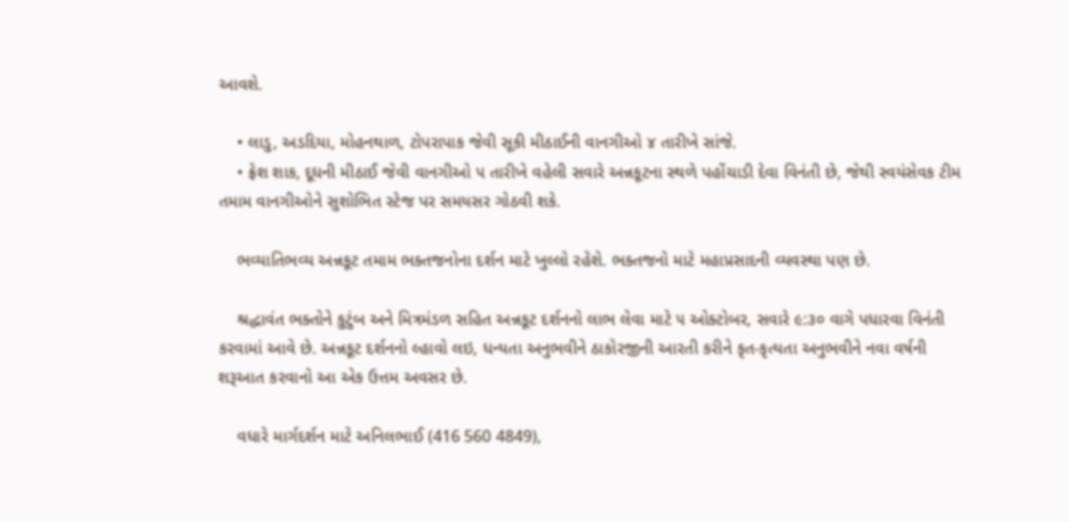આવશે.

    • લાડુ, અડદિયા, મોહનથાળ, ટોપરાપાક જેવી સૂકી મીઠાઈની વાનગીઓ ૪ તારીખે સાંજે.
    • ફ્રેશ શાક, દૂધની મીઠાઈ જેવી વાનગીઓ ૫ તારીખે વહેલી સવારે અન્નકૂટના સ્થળે પહોંચાડી દેવા વિનંતી છે, જેથી સ્વયંસેવક ટીમ તમામ વાનગીઓને સુશોભિત સ્ટેજ પર સમયસર ગોઠવી શકે.

    ભવ્યાતિભવ્ય અન્નકૂટ તમામ ભક્તજનોના દર્શન માટે ખુલ્લો રહેશે. ભક્તજનો માટે મહાપ્રસાદની વ્યવસ્થા પણ છે.

    શ્રદ્ધાવંત ભક્તોને કુટુંબ અને મિત્રમંડળ સહિત અન્નકૂટ દર્શનનો લાભ લેવા માટે ૫ ઓક્ટોબર, સવારે ૯:૩૦ વાગે પધારવા વિનંતી કરવામાં આવે છે. અન્નકૂટ દર્શનનો લ્હાવો લઇ, ધન્યતા અનુભવીને ઠાકોરજીની આરતી કરીને કૃત-કૃત્યતા અનુભવીને નવા વર્ષની શરૂઆત કરવાનો આ એક ઉત્તમ અવસર છે.

    વધારે માર્ગદર્શન માટે અનિલભાઈ (416 560 4849),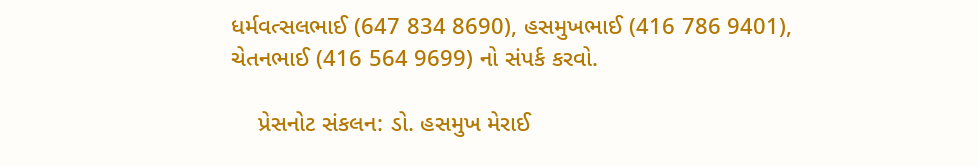ધર્મવત્સલભાઈ (647 834 8690), હસમુખભાઈ (416 786 9401), ચેતનભાઈ (416 564 9699) નો સંપર્ક કરવો.

    પ્રેસનોટ સંકલન: ડો. હસમુખ મેરાઈ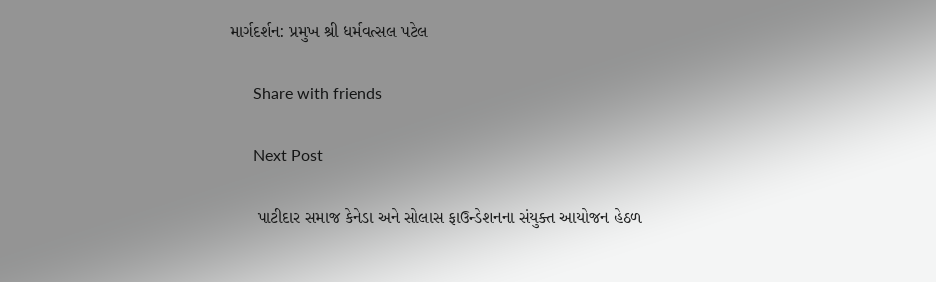માર્ગદર્શન: પ્રમુખ શ્રી ધર્મવત્સલ પટેલ

      Share with friends

      Next Post

      પાટીદાર સમાજ કેનેડા અને સોલાસ ફાઉન્ડેશનના સંયુક્ત આયોજન હેઠળ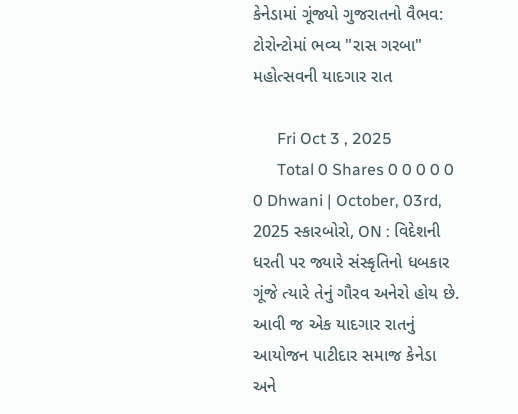કેનેડામાં ગૂંજ્યો ગુજરાતનો વૈભવ: ટોરોન્ટોમાં ભવ્ય "રાસ ગરબા" મહોત્સવની યાદગાર રાત

      Fri Oct 3 , 2025
      Total 0 Shares 0 0 0 0 0 0 Dhwani | October, 03rd, 2025 સ્કારબોરો, ON : વિદેશની ધરતી પર જ્યારે સંસ્કૃતિનો ધબકાર ગૂંજે ત્યારે તેનું ગૌરવ અનેરો હોય છે. આવી જ એક યાદગાર રાતનું આયોજન પાટીદાર સમાજ કેનેડા અને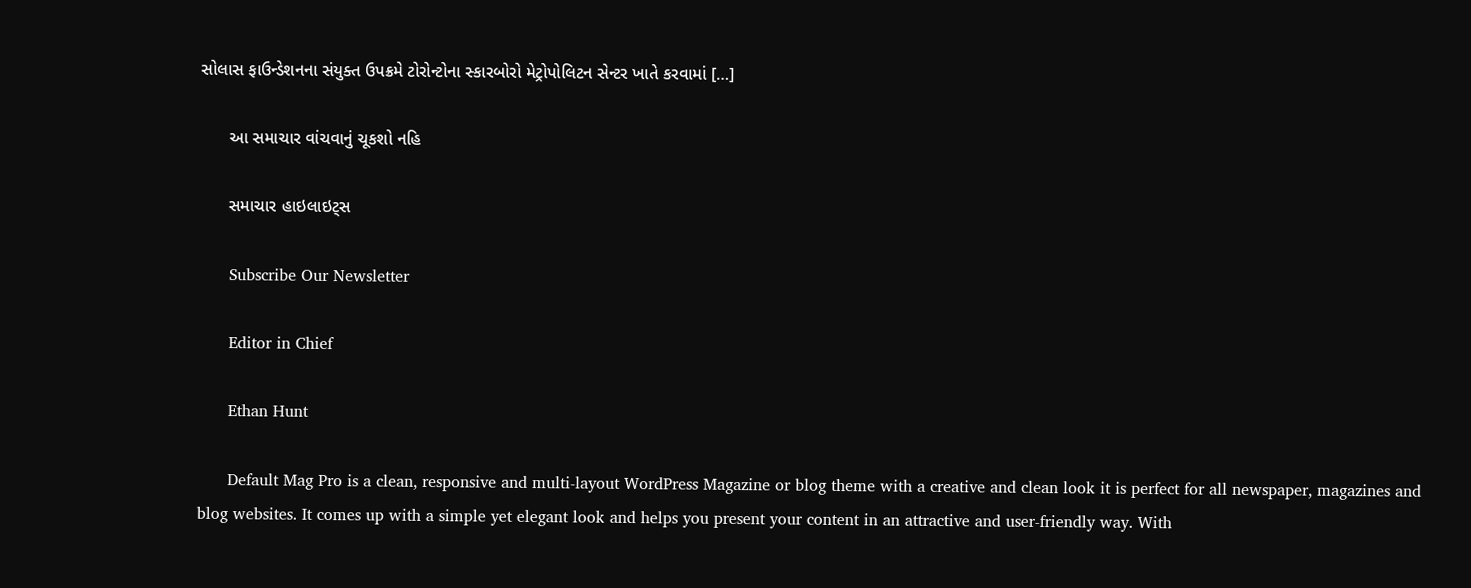સોલાસ ફાઉન્ડેશનના સંયુક્ત ઉપક્રમે ટોરોન્ટોના સ્કારબોરો મેટ્રોપોલિટન સેન્ટર ખાતે કરવામાં […]

      આ સમાચાર વાંચવાનું ચૂકશો નહિ

      સમાચાર હાઇલાઇટ્સ

      Subscribe Our Newsletter

      Editor in Chief

      Ethan Hunt

      Default Mag Pro is a clean, responsive and multi-layout WordPress Magazine or blog theme with a creative and clean look it is perfect for all newspaper, magazines and blog websites. It comes up with a simple yet elegant look and helps you present your content in an attractive and user-friendly way. With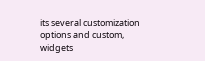its several customization options and custom, widgets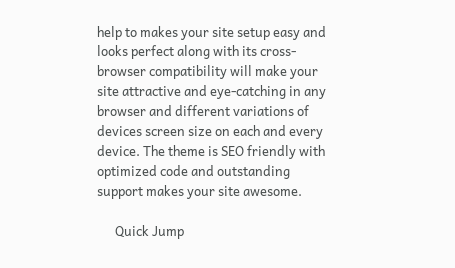help to makes your site setup easy and looks perfect along with its cross-browser compatibility will make your site attractive and eye-catching in any browser and different variations of devices screen size on each and every device. The theme is SEO friendly with optimized code and outstanding support makes your site awesome.

      Quick Jump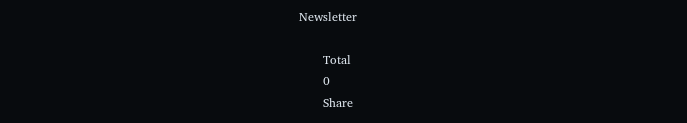Newsletter

      Total
      0
      Share